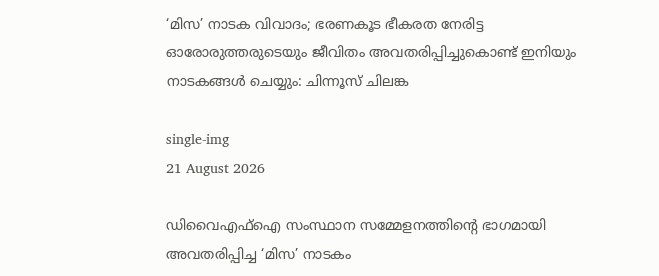‘മിസ’ നാടക വിവാദം; ഭരണകൂട ഭീകരത നേരിട്ട ഓരോരുത്തരുടെയും ജീവിതം അവതരിപ്പിച്ചുകൊണ്ട് ഇനിയും നാടകങ്ങൾ ചെയ്യും: ചിന്നൂസ് ചിലങ്ക

single-img
21 August 2026

ഡിവൈഎഫ്ഐ സംസ്ഥാന സമ്മേളനത്തിന്റെ ഭാഗമായി അവതരിപ്പിച്ച ‘മിസ’ നാടകം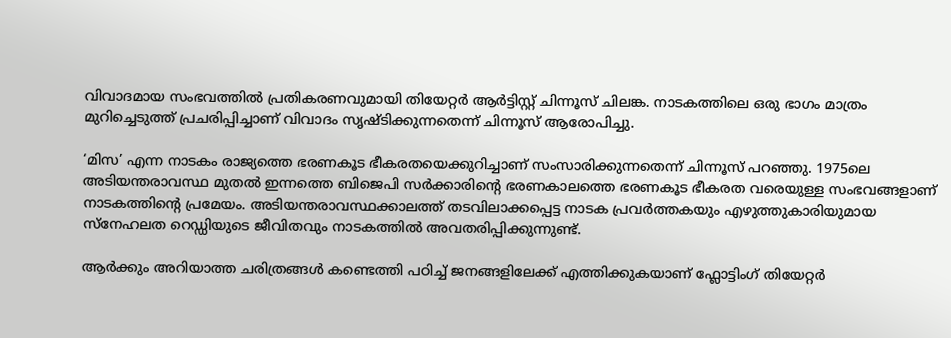വിവാദമായ സംഭവത്തിൽ പ്രതികരണവുമായി തിയേറ്റർ ആർട്ടിസ്റ്റ് ചിന്നൂസ് ചിലങ്ക. നാടകത്തിലെ ഒരു ഭാഗം മാത്രം മുറിച്ചെടുത്ത് പ്രചരിപ്പിച്ചാണ് വിവാദം സൃഷ്ടിക്കുന്നതെന്ന് ചിന്നൂസ് ആരോപിച്ചു.

‘മിസ’ എന്ന നാടകം രാജ്യത്തെ ഭരണകൂട ഭീകരതയെക്കുറിച്ചാണ് സംസാരിക്കുന്നതെന്ന് ചിന്നൂസ് പറഞ്ഞു. 1975ലെ അടിയന്തരാവസ്ഥ മുതൽ ഇന്നത്തെ ബിജെപി സർക്കാരിന്റെ ഭരണകാലത്തെ ഭരണകൂട ഭീകരത വരെയുള്ള സംഭവങ്ങളാണ് നാടകത്തിന്റെ പ്രമേയം. അടിയന്തരാവസ്ഥക്കാലത്ത് തടവിലാക്കപ്പെട്ട നാടക പ്രവർത്തകയും എഴുത്തുകാരിയുമായ സ്നേഹലത റെഡ്ഡിയുടെ ജീവിതവും നാടകത്തിൽ അവതരിപ്പിക്കുന്നുണ്ട്.

ആർക്കും അറിയാത്ത ചരിത്രങ്ങൾ കണ്ടെത്തി പഠിച്ച് ജനങ്ങളിലേക്ക് എത്തിക്കുകയാണ് ഫ്ലോട്ടിംഗ് തിയേറ്റർ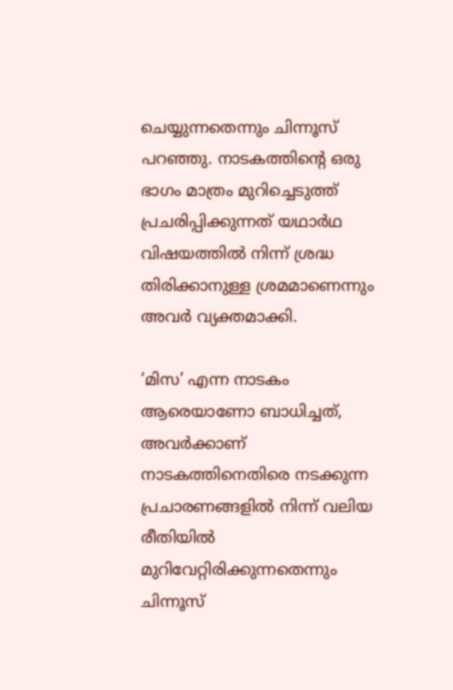ചെയ്യുന്നതെന്നും ചിന്നൂസ് പറഞ്ഞു. നാടകത്തിന്റെ ഒരു ഭാഗം മാത്രം മുറിച്ചെടുത്ത് പ്രചരിപ്പിക്കുന്നത് യഥാർഥ വിഷയത്തിൽ നിന്ന് ശ്രദ്ധ തിരിക്കാനുള്ള ശ്രമമാണെന്നും അവർ വ്യക്തമാക്കി.

‘മിസ’ എന്ന നാടകം ആരെയാണോ ബാധിച്ചത്, അവർക്കാണ് നാടകത്തിനെതിരെ നടക്കുന്ന പ്രചാരണങ്ങളിൽ നിന്ന് വലിയ രീതിയിൽ മുറിവേറ്റിരിക്കുന്നതെന്നും ചിന്നൂസ്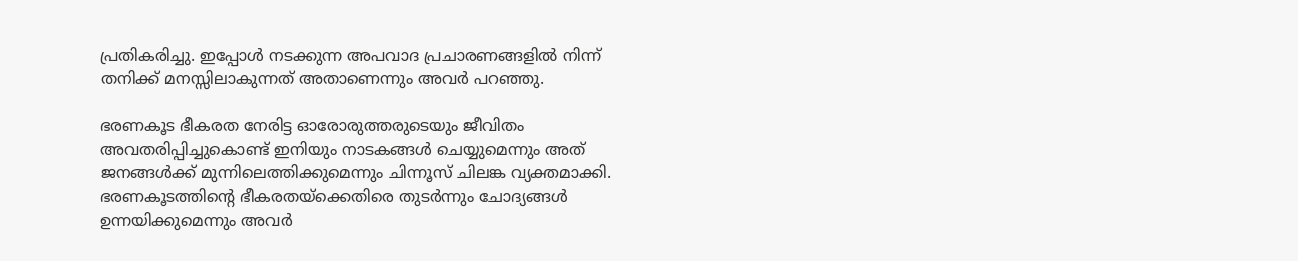പ്രതികരിച്ചു. ഇപ്പോൾ നടക്കുന്ന അപവാദ പ്രചാരണങ്ങളിൽ നിന്ന് തനിക്ക് മനസ്സിലാകുന്നത് അതാണെന്നും അവർ പറഞ്ഞു.

ഭരണകൂട ഭീകരത നേരിട്ട ഓരോരുത്തരുടെയും ജീവിതം അവതരിപ്പിച്ചുകൊണ്ട് ഇനിയും നാടകങ്ങൾ ചെയ്യുമെന്നും അത് ജനങ്ങൾക്ക് മുന്നിലെത്തിക്കുമെന്നും ചിന്നൂസ് ചിലങ്ക വ്യക്തമാക്കി. ഭരണകൂടത്തിന്റെ ഭീകരതയ്‌ക്കെതിരെ തുടർന്നും ചോദ്യങ്ങൾ ഉന്നയിക്കുമെന്നും അവർ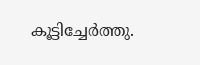കൂട്ടിച്ചേർത്തു.